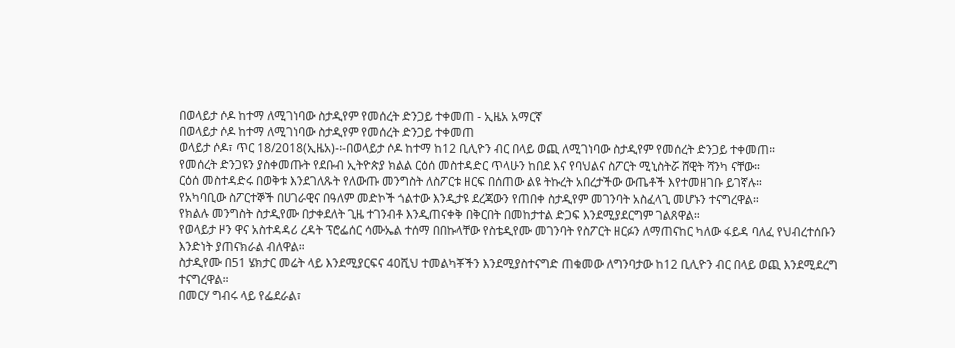በወላይታ ሶዶ ከተማ ለሚገነባው ስታዲየም የመሰረት ድንጋይ ተቀመጠ - ኢዜአ አማርኛ
በወላይታ ሶዶ ከተማ ለሚገነባው ስታዲየም የመሰረት ድንጋይ ተቀመጠ
ወላይታ ሶዶ፣ ጥር 18/2018(ኢዜአ)-፡-በወላይታ ሶዶ ከተማ ከ12 ቢሊዮን ብር በላይ ወጪ ለሚገነባው ስታዲየም የመሰረት ድንጋይ ተቀመጠ።
የመሰረት ድንጋዩን ያስቀመጡት የደቡብ ኢትዮጵያ ክልል ርዕሰ መስተዳድር ጥላሁን ከበደ እና የባህልና ስፖርት ሚኒስትሯ ሸዊት ሻንካ ናቸው።
ርዕሰ መስተዳድሩ በወቅቱ እንደገለጹት የለውጡ መንግስት ለስፖርቱ ዘርፍ በሰጠው ልዩ ትኩረት አበረታችው ውጤቶች እየተመዘገቡ ይገኛሉ።
የአካባቢው ስፖርተኞች በሀገራዊና በዓለም መድኮች ጎልተው እንዲታዩ ደረጃውን የጠበቀ ስታዲየም መገንባት አስፈላጊ መሆኑን ተናግረዋል።
የክልሉ መንግስት ስታዲየሙ በታቀደለት ጊዜ ተገንብቶ እንዲጠናቀቅ በቅርበት በመከታተል ድጋፍ እንደሚያደርግም ገልጸዋል።
የወላይታ ዞን ዋና አስተዳዳሪ ረዳት ፕሮፌሰር ሳሙኤል ተሰማ በበኩላቸው የስቴዲየሙ መገንባት የስፖርት ዘርፉን ለማጠናከር ካለው ፋይዳ ባለፈ የህብረተሰቡን እንድነት ያጠናክራል ብለዋል።
ስታዲየሙ በ51 ሄክታር መሬት ላይ እንደሚያርፍና 40ሺህ ተመልካቾችን እንደሚያስተናግድ ጠቁመው ለግንባታው ከ12 ቢሊዮን ብር በላይ ወጪ እንደሚደረግ ተናግረዋል።
በመርሃ ግብሩ ላይ የፌደራል፣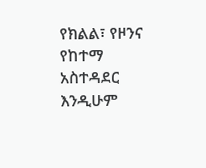የክልል፣ የዞንና የከተማ አስተዳደር እንዲሁም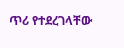ጥሪ የተደረገላቸው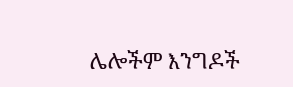ሌሎችም እንግዶች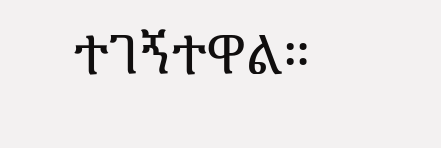ተገኝተዋል።